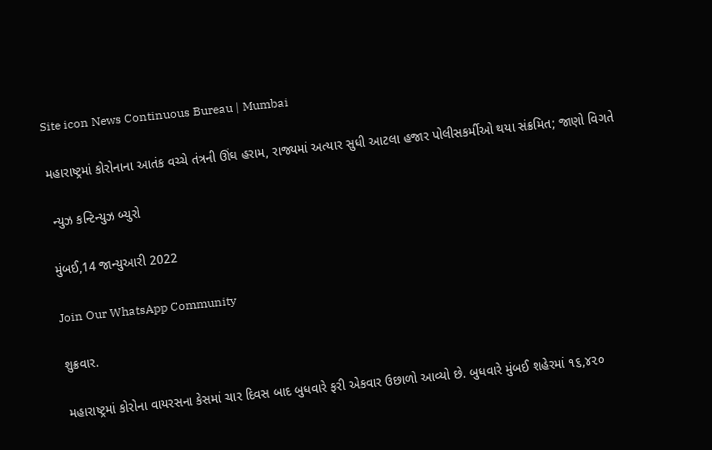Site icon News Continuous Bureau | Mumbai

મહારાષ્ટ્રમાં કોરોનાના આતંક વચ્ચે તંત્રની ઊંઘ હરામ, રાજ્યમાં અત્યાર સુધી આટલા હજાર પોલીસકર્મીઓ થયા સંક્રમિત; જાણો વિગતે

 ન્યુઝ કન્ટિન્યુઝ બ્યુરો

મુંબઈ,14 જાન્યુઆરી 2022

Join Our WhatsApp Community

શુક્રવાર.

મહારાષ્ટ્રમાં કોરોના વાયરસના કેસમાં ચાર દિવસ બાદ બુધવારે ફરી એકવાર ઉછાળો આવ્યો છે. બુધવારે મુંબઈ શહેરમાં ૧૬,૪૨૦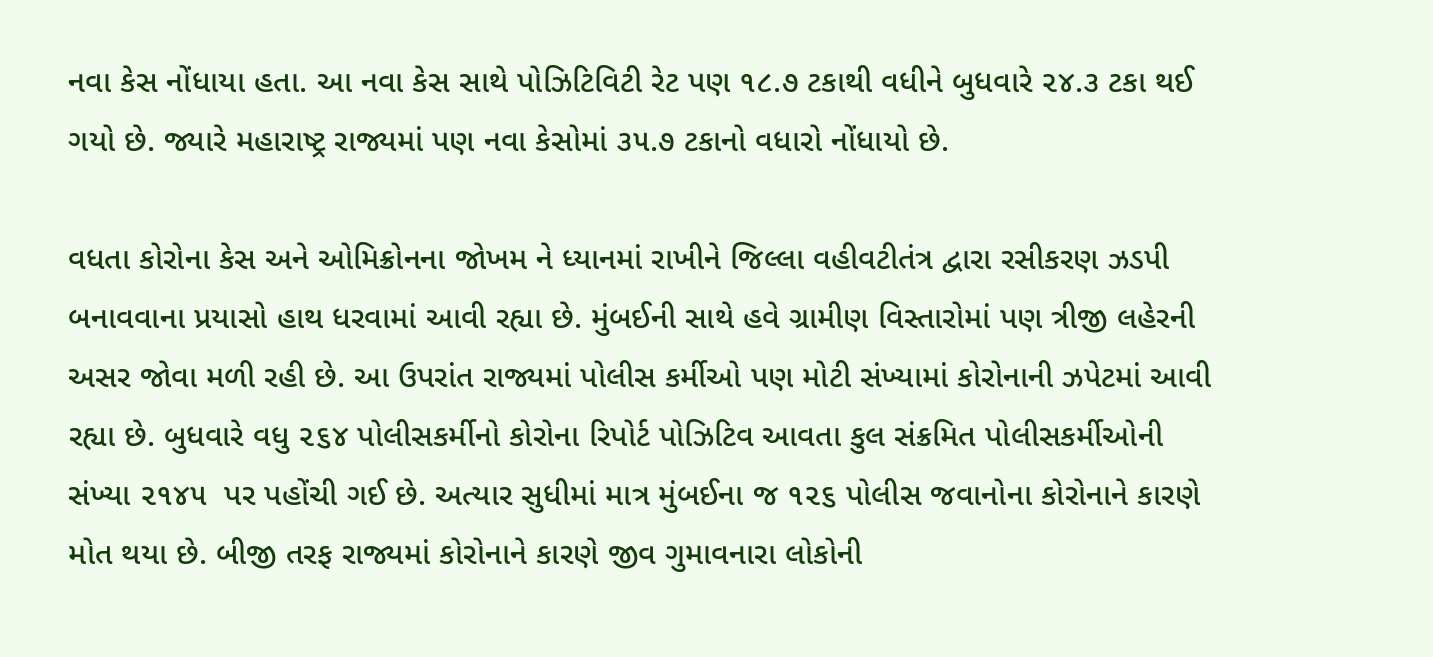નવા કેસ નોંધાયા હતા. આ નવા કેસ સાથે પોઝિટિવિટી રેટ પણ ૧૮.૭ ટકાથી વધીને બુધવારે ૨૪.૩ ટકા થઈ ગયો છે. જ્યારે મહારાષ્ટ્ર રાજ્યમાં પણ નવા કેસોમાં ૩૫.૭ ટકાનો વધારો નોંધાયો છે.

વધતા કોરોના કેસ અને ઓમિક્રોનના જોખમ ને ધ્યાનમાં રાખીને જિલ્લા વહીવટીતંત્ર દ્વારા રસીકરણ ઝડપી બનાવવાના પ્રયાસો હાથ ધરવામાં આવી રહ્યા છે. મુંબઈની સાથે હવે ગ્રામીણ વિસ્તારોમાં પણ ત્રીજી લહેરની અસર જોવા મળી રહી છે. આ ઉપરાંત રાજ્યમાં પોલીસ કર્મીઓ પણ મોટી સંખ્યામાં કોરોનાની ઝપેટમાં આવી રહ્યા છે. બુધવારે વધુ ૨૬૪ પોલીસકર્મીનો કોરોના રિપોર્ટ પોઝિટિવ આવતા કુલ સંક્રમિત પોલીસકર્મીઓની સંખ્યા ૨૧૪૫  પર પહોંચી ગઈ છે. અત્યાર સુધીમાં માત્ર મુંબઈના જ ૧૨૬ પોલીસ જવાનોના કોરોનાને કારણે મોત થયા છે. બીજી તરફ રાજ્યમાં કોરોનાને કારણે જીવ ગુમાવનારા લોકોની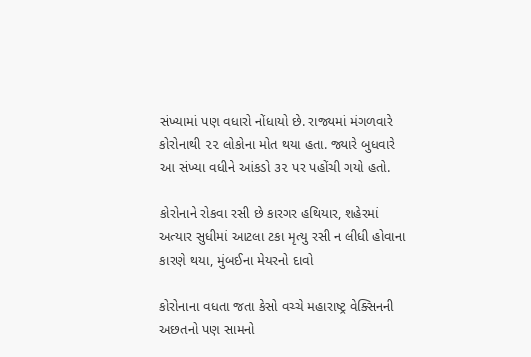સંખ્યામાં પણ વધારો નોંધાયો છે. રાજ્યમાં મંગળવારે કોરોનાથી ૨૨ લોકોના મોત થયા હતા. જ્યારે બુધવારે આ સંખ્યા વધીને આંકડો ૩૨ પર પહોંચી ગયો હતો.

કોરોનાને રોકવા રસી છે કારગર હથિયાર, શહેરમાં અત્યાર સુધીમાં આટલા ટકા મૃત્યુ રસી ન લીધી હોવાના કારણે થયા, મુંબઈના મેયરનો દાવો

કોરોનાના વધતા જતા કેસો વચ્ચે મહારાષ્ટ્ર વેક્સિનની અછતનો પણ સામનો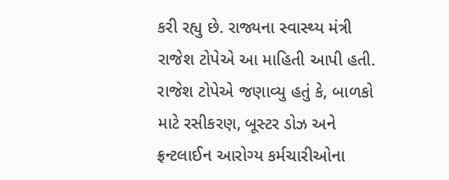કરી રહ્યુ છે. રાજ્યના સ્વાસ્થ્ય મંત્રી રાજેશ ટોપેએ આ માહિતી આપી હતી. રાજેશ ટોપેએ જણાવ્યુ હતું કે, બાળકો માટે રસીકરણ, બૂસ્ટર ડોઝ અને ફ્રન્ટલાઈન આરોગ્ય કર્મચારીઓના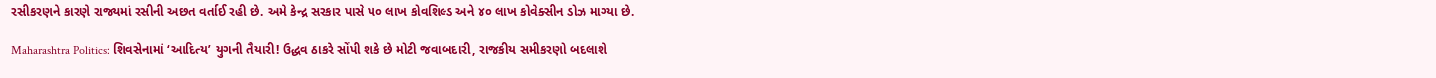રસીકરણને કારણે રાજ્યમાં રસીની અછત વર્તાઈ રહી છે. અમે કેન્દ્ર સરકાર પાસે ૫૦ લાખ કોવશિલ્ડ અને ૪૦ લાખ કોવેક્સીન ડોઝ માગ્યા છે.

Maharashtra Politics: શિવસેનામાં ‘આદિત્ય’ યુગની તૈયારી! ઉદ્ધવ ઠાકરે સોંપી શકે છે મોટી જવાબદારી, રાજકીય સમીકરણો બદલાશે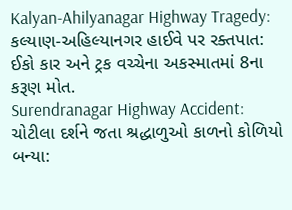Kalyan-Ahilyanagar Highway Tragedy: કલ્યાણ-અહિલ્યાનગર હાઈવે પર રક્તપાત: ઈકો કાર અને ટ્રક વચ્ચેના અકસ્માતમાં 8ના કરૂણ મોત.
Surendranagar Highway Accident: ચોટીલા દર્શને જતા શ્રદ્ધાળુઓ કાળનો કોળિયો બન્યા: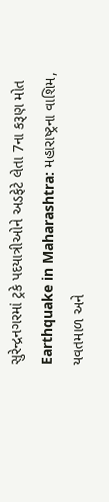સુરેન્દ્રનગરમાં ટ્રકે પદયાત્રીઓને અડફેટે લેતા 7ના કરૂણ મોત
Earthquake in Maharashtra: મહારાષ્ટ્રના વાશિમ, યવતમાળ અને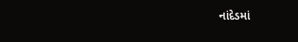નાંદેડમાં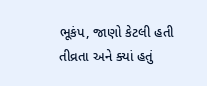ભૂકંપ, જાણો કેટલી હતી તીવ્રતા અને ક્યાં હતું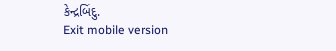કેન્દ્રબિંદુ.
Exit mobile version